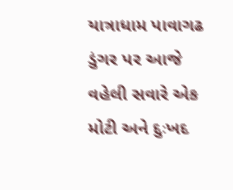યાત્રાધામ પાવાગઢ ડુંગર પર આજે વહેલી સવારે એક મોટી અને દુઃખદ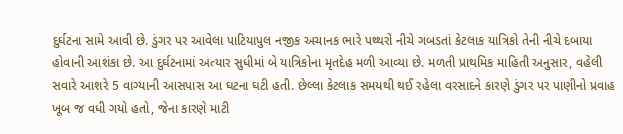દુર્ઘટના સામે આવી છે. ડુંગર પર આવેલા પાટિયાપુલ નજીક અચાનક ભારે પથ્થરો નીચે ગબડતાં કેટલાક યાત્રિકો તેની નીચે દબાયા હોવાની આશંકા છે. આ દુર્ઘટનામાં અત્યાર સુધીમાં બે યાત્રિકોના મૃતદેહ મળી આવ્યા છે. મળતી પ્રાથમિક માહિતી અનુસાર, વહેલી સવારે આશરે 5 વાગ્યાની આસપાસ આ ઘટના ઘટી હતી. છેલ્લા કેટલાક સમયથી થઈ રહેલા વરસાદને કારણે ડુંગર પર પાણીનો પ્રવાહ ખૂબ જ વધી ગયો હતો, જેના કારણે માટી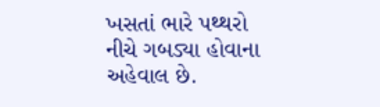ખસતાં ભારે પથ્થરો નીચે ગબડ્યા હોવાના અહેવાલ છે.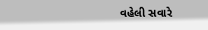વહેલી સવારે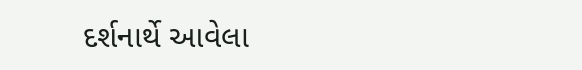દર્શનાર્થે આવેલા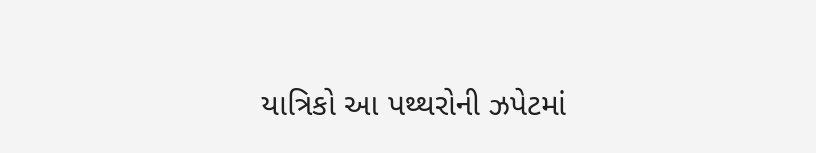યાત્રિકો આ પથ્થરોની ઝપેટમાં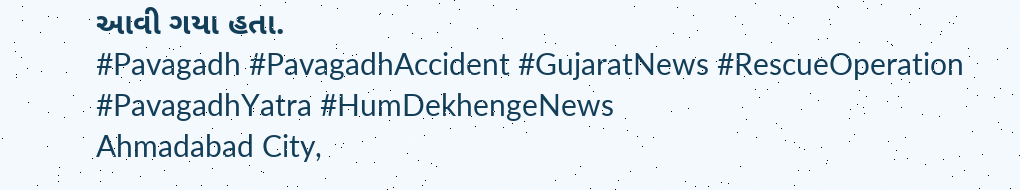આવી ગયા હતા.
#Pavagadh #PavagadhAccident #GujaratNews #RescueOperation #PavagadhYatra #HumDekhengeNews
Ahmadabad City,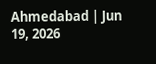Ahmedabad | Jun 19, 2026